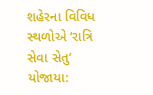શહેરના વિવિધ સ્થળોએ ‘રાત્રિ સેવા સેતુ’ યોજાયા: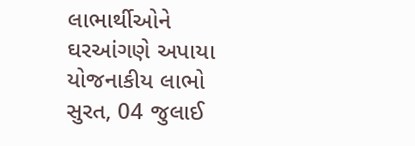લાભાર્થીઓને ઘરઆંગણે અપાયા યોજનાકીય લાભો
સુરત, 04 જુલાઈ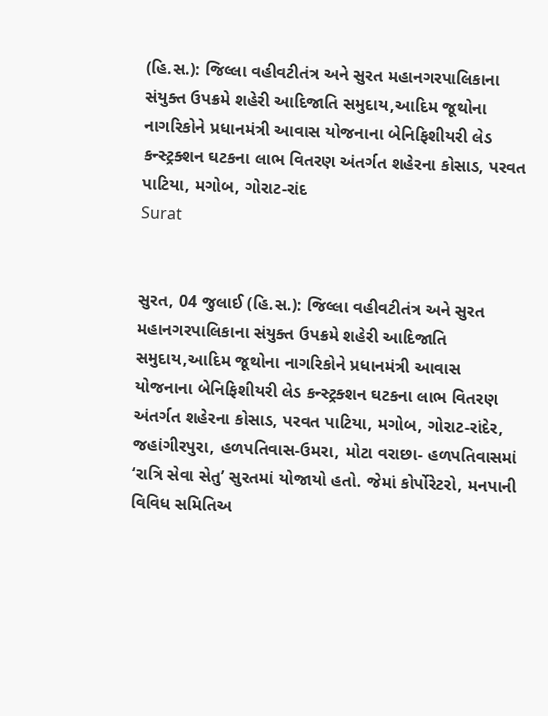(હિ.સ.): જિલ્લા વહીવટીતંત્ર અને સુરત મહાનગરપાલિકાના સંયુક્ત ઉપક્રમે શહેરી આદિજાતિ સમુદાય,આદિમ જૂથોના નાગરિકોને પ્રધાનમંત્રી આવાસ યોજનાના બેનિફિશીયરી લેડ કન્સ્ટ્રક્શન ઘટકના લાભ વિતરણ અંતર્ગત શહેરના કોસાડ, પરવત પાટિયા, મગોબ, ગોરાટ-રાંદ
Surat


સુરત, 04 જુલાઈ (હિ.સ.): જિલ્લા વહીવટીતંત્ર અને સુરત મહાનગરપાલિકાના સંયુક્ત ઉપક્રમે શહેરી આદિજાતિ સમુદાય,આદિમ જૂથોના નાગરિકોને પ્રધાનમંત્રી આવાસ યોજનાના બેનિફિશીયરી લેડ કન્સ્ટ્રક્શન ઘટકના લાભ વિતરણ અંતર્ગત શહેરના કોસાડ, પરવત પાટિયા, મગોબ, ગોરાટ-રાંદેર, જહાંગીરપુરા, હળપતિવાસ-ઉમરા, મોટા વરાછા- હળપતિવાસમાં ‘રાત્રિ સેવા સેતુ’ સુરતમાં યોજાયો હતો. જેમાં કોર્પોરેટરો, મનપાની વિવિધ સમિતિઅ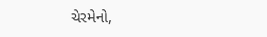ચેરમેનો,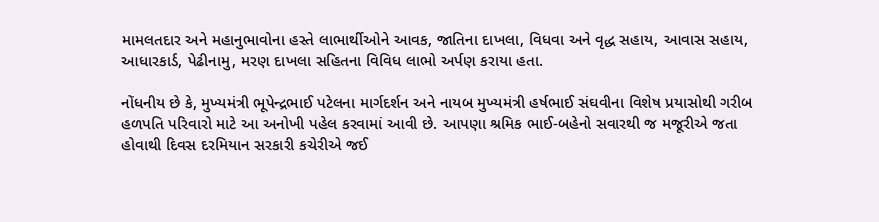મામલતદાર અને મહાનુભાવોના હસ્તે લાભાર્થીઓને આવક, જાતિના દાખલા, વિધવા અને વૃદ્ધ સહાય, આવાસ સહાય, આધારકાર્ડ, પેઢીનામુ, મરણ દાખલા સહિતના વિવિધ લાભો અર્પણ કરાયા હતા.

નોંધનીય છે કે, મુખ્યમંત્રી ભૂપેન્દ્રભાઈ પટેલના માર્ગદર્શન અને નાયબ મુખ્યમંત્રી હર્ષભાઈ સંઘવીના વિશેષ પ્રયાસોથી ગરીબ હળપતિ પરિવારો માટે આ અનોખી પહેલ કરવામાં આવી છે. આપણા શ્રમિક ભાઈ-બહેનો સવારથી જ મજૂરીએ જતા હોવાથી દિવસ દરમિયાન સરકારી કચેરીએ જઈ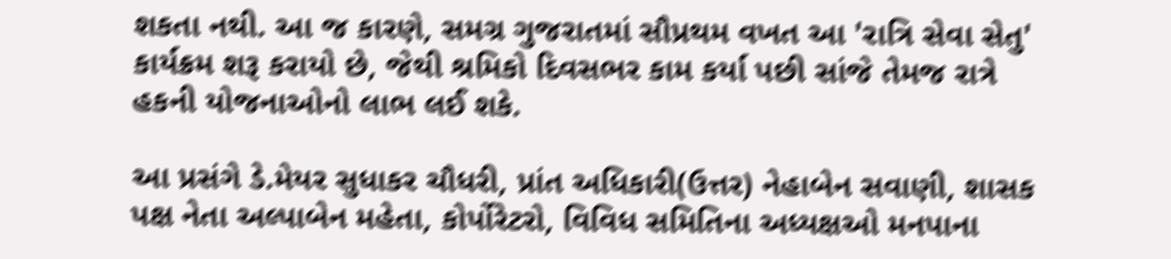શકતા નથી. આ જ કારણે, સમગ્ર ગુજરાતમાં સૌપ્રથમ વખત આ 'રાત્રિ સેવા સેતુ' કાર્યક્રમ શરૂ કરાયો છે, જેથી શ્રમિકો દિવસભર કામ કર્યા પછી સાંજે તેમજ રાત્રે હકની યોજનાઓનો લાભ લઈ શકે.

આ પ્રસંગે ડે.મેયર સુધાકર ચૌધરી, પ્રાંત અધિકારી(ઉત્તર) નેહાબેન સવાણી, શાસક પક્ષ નેતા અલ્પાબેન મહેતા, કોર્પોરેટરો, વિવિધ સમિતિના અધ્યક્ષઓ મનપાના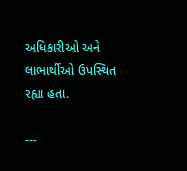અધિકારીઓ અને લાભાર્થીઓ ઉપસ્થિત રહ્યા હતા.

---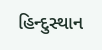હિન્દુસ્થાન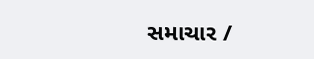સમાચાર /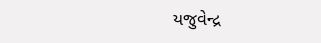યજુવેન્દ્ર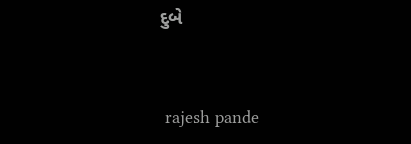દુબે


 rajesh pande